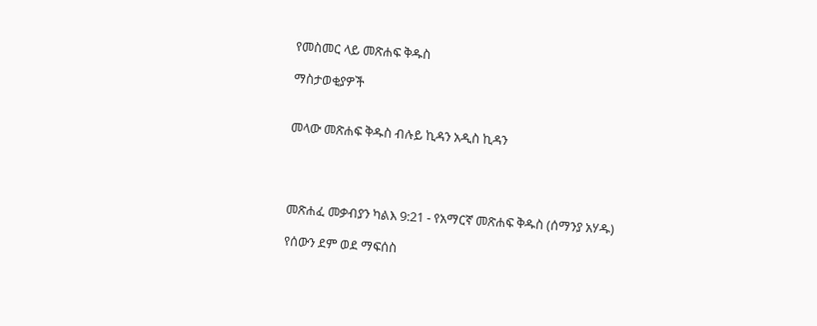የመስመር ላይ መጽሐፍ ቅዱስ

ማስታወቂያዎች


መላው መጽሐፍ ቅዱስ ብሉይ ኪዳን አዲስ ኪዳን




መጽሐፈ መቃብያን ካልእ 9:21 - የአማርኛ መጽሐፍ ቅዱስ (ሰማንያ አሃዱ)

የሰውን ደም ወደ ማፍሰስ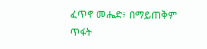ፈጥኖ መሔድ፥ በማይጠቅም ጥፋት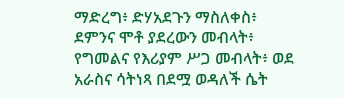ማድረግ፥ ድሃአደጉን ማስለቀስ፥ ደምንና ሞቶ ያደረውን መብላት፥ የግመልና የእሪያም ሥጋ መብላት፥ ወደ አራስና ሳትነጻ በደሟ ወዳለች ሴት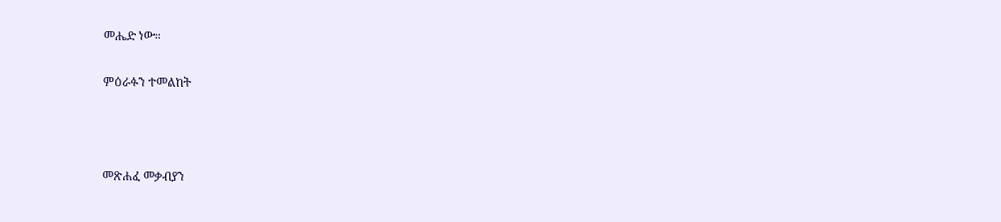መሔድ ነው።

ምዕራፉን ተመልከት



መጽሐፈ መቃብያን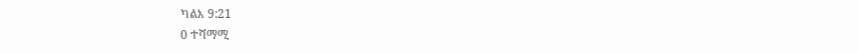ካልእ 9:21
0 ተሻማሚ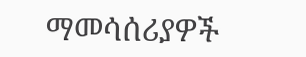ማመሳሰሪያዎች